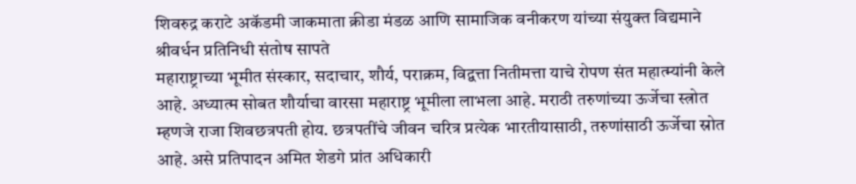शिवरुद्र कराटे अकॅडमी जाकमाता क्रीडा मंडळ आणि सामाजिक वनीकरण यांच्या संयुक्त विद्यमाने
श्रीवर्धन प्रतिनिधी संतोष सापते
महाराष्ट्राच्या भूमीत संस्कार, सदाचार, शौर्य, पराक्रम, विद्वत्ता नितीमत्ता याचे रोपण संत महात्म्यांनी केले आहे. अध्यात्म सोबत शौर्याचा वारसा महाराष्ट्र भूमीला लाभला आहे. मराठी तरुणांच्या ऊर्जेचा स्त्रोत म्हणजे राजा शिवछत्रपती होय. छत्रपतींचे जीवन चरित्र प्रत्येक भारतीयासाठी, तरुणांसाठी ऊर्जेचा स्रोत आहे. असे प्रतिपादन अमित शेडगे प्रांत अधिकारी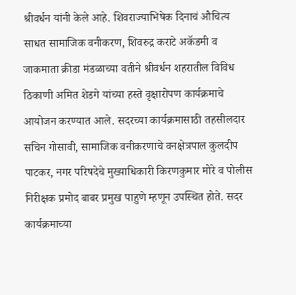श्रीवर्धन यांनी केले आहे. शिवराज्याभिषेक दिनाचं औचित्य साधत सामाजिक वनीकरण, शिवरुद्र कराटे अकॅडमी व जाकमाता क्रीडा मंडळाच्या वतीने श्रीवर्धन शहरातील विविध ठिकाणी अमित शेडगे यांच्या हस्ते वृक्षारोपण कार्यक्रमाचे आयोजन करण्यात आले. सदरच्या कार्यक्रमासाठी तहसीलदार सचिन गोसावी, सामाजिक वनीकरणाचे वनक्षेत्रपाल कुलदीप पाटकर, नगर परिषदेचे मुख्याधिकारी किरणकुमार मोरे व पोलीस निरीक्षक प्रमोद बाबर प्रमुख पाहुणे म्हणून उपस्थित होते. सदर कार्यक्रमाच्या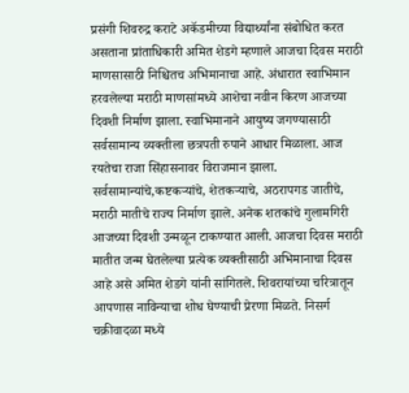प्रसंगी शिवरुद्र कराटे अकॅडमीच्या विद्यार्थ्यांना संबोधित करत असताना प्रांताधिकारी अमित शेडगे म्हणाले आजचा दिवस मराठी माणसासाठी निश्चितच अभिमानाचा आहे. अंधारात स्वाभिमान हरवलेल्या मराठी माणसांमध्ये आशेचा नवीन किरण आजच्या दिवशी निर्माण झाला. स्वाभिमानाने आयुष्य जगण्यासाठी सर्वसामान्य व्यक्तीला छत्रपती रुपाने आधार मिळाला. आज रयतेचा राजा सिंहासनावर विराजमान झाला. सर्वसामान्यांचे,कष्टकऱ्यांचे, शेतकऱ्याचे, अठरापगड जातीचे, मराठी मातीचे राज्य निर्माण झाले. अनेक शतकांचे गुलामगिरी आजच्या दिवशी उन्मळून टाकण्यात आली. आजचा दिवस मराठी मातीत जन्म घेतलेल्या प्रत्येक व्यक्तीसाठी अभिमानाचा दिवस आहे असे अमित शेडगे यांनी सांगितले. शिवरायांच्या चरित्रातून आपणास नाविन्याचा शोध घेण्याची प्रेरणा मिळते. निसर्ग चक्रीवादळा मध्ये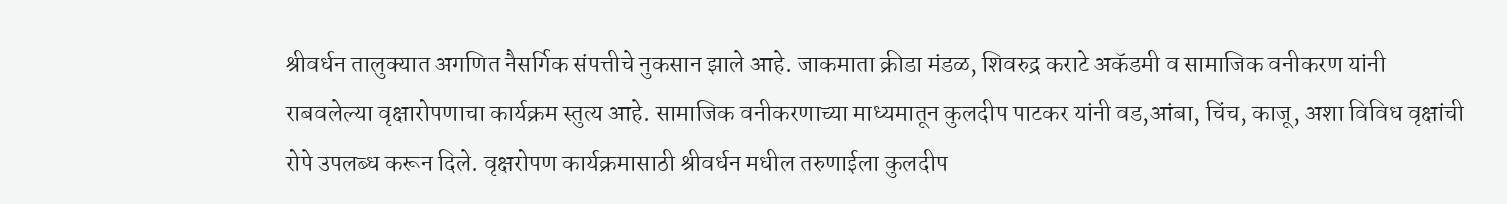श्रीवर्धन तालुक्यात अगणित नैसर्गिक संपत्तीचे नुकसान झाले आहे. जाकमाता क्रीडा मंडळ, शिवरुद्र कराटे अकॅडमी व सामाजिक वनीकरण यांनी राबवलेल्या वृक्षारोपणाचा कार्यक्रम स्तुत्य आहे. सामाजिक वनीकरणाच्या माध्यमातून कुलदीप पाटकर यांनी वड,आंबा, चिंच, काजू, अशा विविध वृक्षांची रोपे उपलब्ध करून दिले. वृक्षरोपण कार्यक्रमासाठी श्रीवर्धन मधील तरुणाईला कुलदीप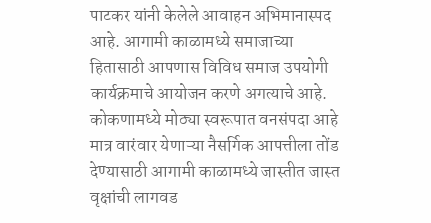पाटकर यांनी केलेले आवाहन अभिमानास्पद आहे. आगामी काळामध्ये समाजाच्या हितासाठी आपणास विविध समाज उपयोगी कार्यक्रमाचे आयोजन करणे अगत्याचे आहे. कोकणामध्ये मोठ्या स्वरूपात वनसंपदा आहे मात्र वारंवार येणाऱ्या नैसर्गिक आपत्तीला तोंड देण्यासाठी आगामी काळामध्ये जास्तीत जास्त वृक्षांची लागवड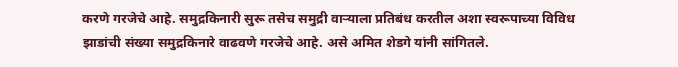करणे गरजेचे आहे. समुद्रकिनारी सुरू तसेच समुद्री वाऱ्याला प्रतिबंध करतील अशा स्वरूपाच्या विविध झाडांची संख्या समुद्रकिनारे वाढवणे गरजेचे आहे. असे अमित शेडगे यांनी सांगितले.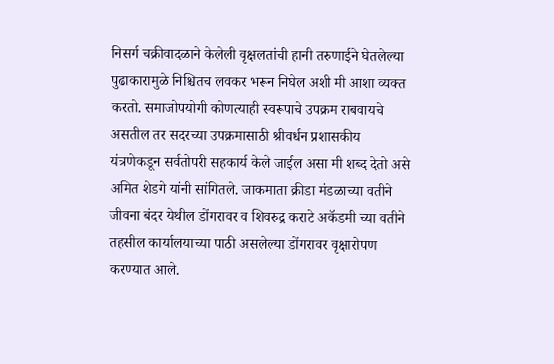निसर्ग चक्रीवादळाने केलेली वृक्षलतांची हानी तरुणाईने घेतलेल्या पुढाकारामुळे निश्चितच लवकर भरून निघेल अशी मी आशा व्यक्त करतो. समाजोपयोगी कोणत्याही स्वरूपाचे उपक्रम राबवायचे असतील तर सदरच्या उपक्रमासाठी श्रीवर्धन प्रशासकीय यंत्रणेकडून सर्वतोपरी सहकार्य केले जाईल असा मी शब्द देतो असे अमित शेडगे यांनी सांगितले. जाकमाता क्रीडा मंडळाच्या वतीने जीवना बंदर येथील डोंगरावर व शिवरुद्र कराटे अकॅडमी च्या वतीने तहसील कार्यालयाच्या पाठी असलेल्या डोंगरावर वृक्षारोपण करण्यात आले.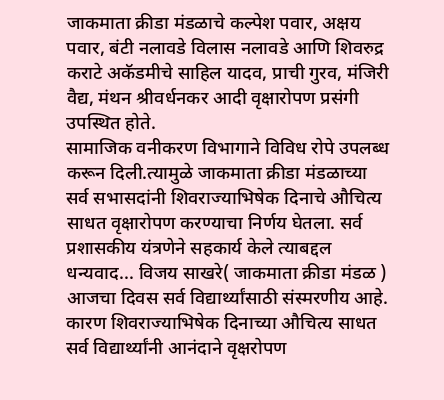जाकमाता क्रीडा मंडळाचे कल्पेश पवार, अक्षय पवार, बंटी नलावडे विलास नलावडे आणि शिवरुद्र कराटे अकॅडमीचे साहिल यादव, प्राची गुरव, मंजिरी वैद्य, मंथन श्रीवर्धनकर आदी वृक्षारोपण प्रसंगी उपस्थित होते.
सामाजिक वनीकरण विभागाने विविध रोपे उपलब्ध करून दिली.त्यामुळे जाकमाता क्रीडा मंडळाच्या सर्व सभासदांनी शिवराज्याभिषेक दिनाचे औचित्य साधत वृक्षारोपण करण्याचा निर्णय घेतला. सर्व प्रशासकीय यंत्रणेने सहकार्य केले त्याबद्दल धन्यवाद... विजय साखरे( जाकमाता क्रीडा मंडळ )
आजचा दिवस सर्व विद्यार्थ्यांसाठी संस्मरणीय आहे. कारण शिवराज्याभिषेक दिनाच्या औचित्य साधत सर्व विद्यार्थ्यांनी आनंदाने वृक्षरोपण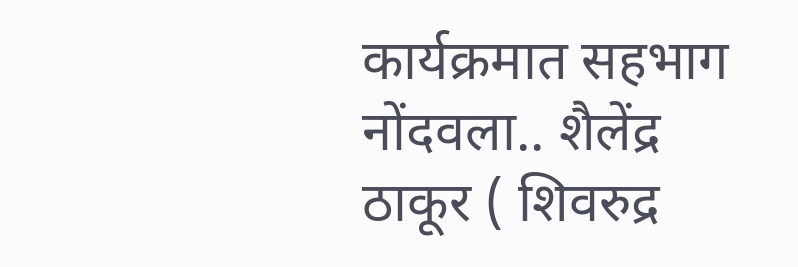कार्यक्रमात सहभाग नोंदवला.. शैलेंद्र ठाकूर ( शिवरुद्र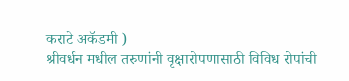कराटे अकॅडमी )
श्रीवर्धन मधील तरुणांनी वृक्षारोपणासाठी विविध रोपांची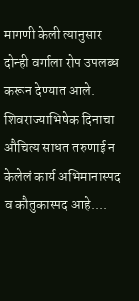मागणी केली त्यानुसार दोन्ही वर्गाला रोप उपलब्ध करून देण्यात आले. शिवराज्याभिषेक दिनाचा औचित्य साधत तरुणाई न केलेलं कार्य अभिमानास्पद व कौतुकास्पद आहे....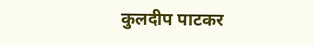कुलदीप पाटकर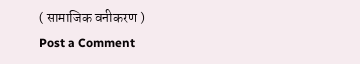( सामाजिक वनीकरण )
Post a Comment